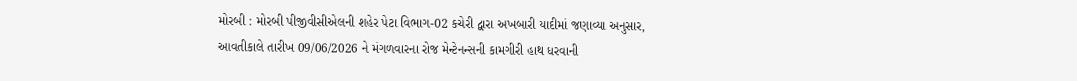મોરબી : મોરબી પીજીવીસીએલની શહેર પેટા વિભાગ-02 કચેરી દ્વારા અખબારી યાદીમાં જણાવ્યા અનુસાર, આવતીકાલે તારીખ 09/06/2026 ને મંગળવારના રોજ મેન્ટેનન્સની કામગીરી હાથ ધરવાની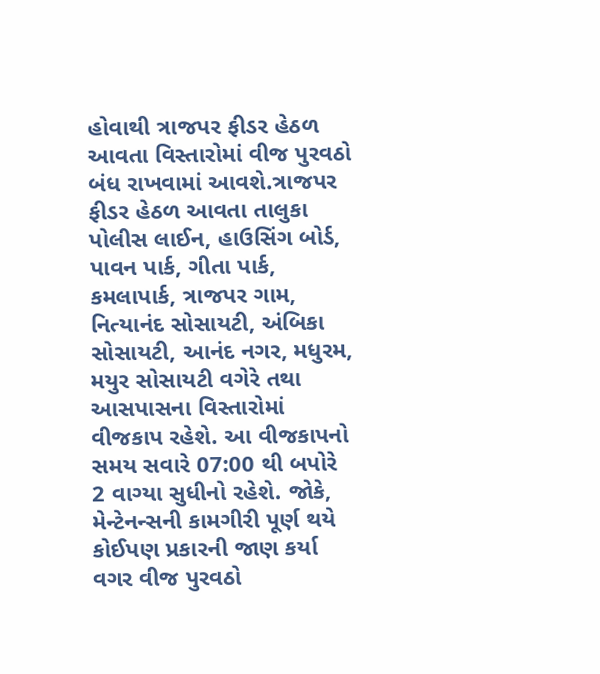હોવાથી ત્રાજપર ફીડર હેઠળ આવતા વિસ્તારોમાં વીજ પુરવઠો બંધ રાખવામાં આવશે.ત્રાજપર ફીડર હેઠળ આવતા તાલુકા પોલીસ લાઈન, હાઉસિંગ બોર્ડ, પાવન પાર્ક, ગીતા પાર્ક, કમલાપાર્ક, ત્રાજપર ગામ, નિત્યાનંદ સોસાયટી, અંબિકા સોસાયટી, આનંદ નગર, મધુરમ, મયુર સોસાયટી વગેરે તથા આસપાસના વિસ્તારોમાં વીજકાપ રહેશે. આ વીજકાપનો સમય સવારે 07:00 થી બપોરે 2 વાગ્યા સુધીનો રહેશે. જોકે, મેન્ટેનન્સની કામગીરી પૂર્ણ થયે કોઈપણ પ્રકારની જાણ કર્યા વગર વીજ પુરવઠો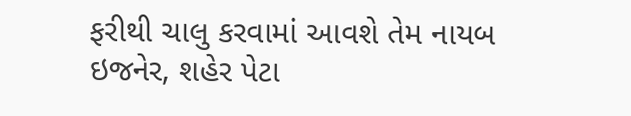ફરીથી ચાલુ કરવામાં આવશે તેમ નાયબ ઇજનેર, શહેર પેટા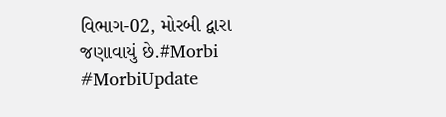વિભાગ-02, મોરબી દ્વારા જણાવાયું છે.#Morbi #MorbiUpdate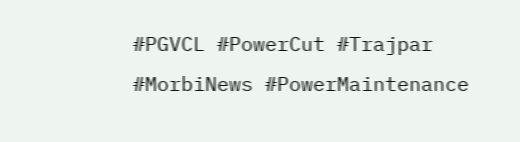#PGVCL #PowerCut #Trajpar #MorbiNews #PowerMaintenance